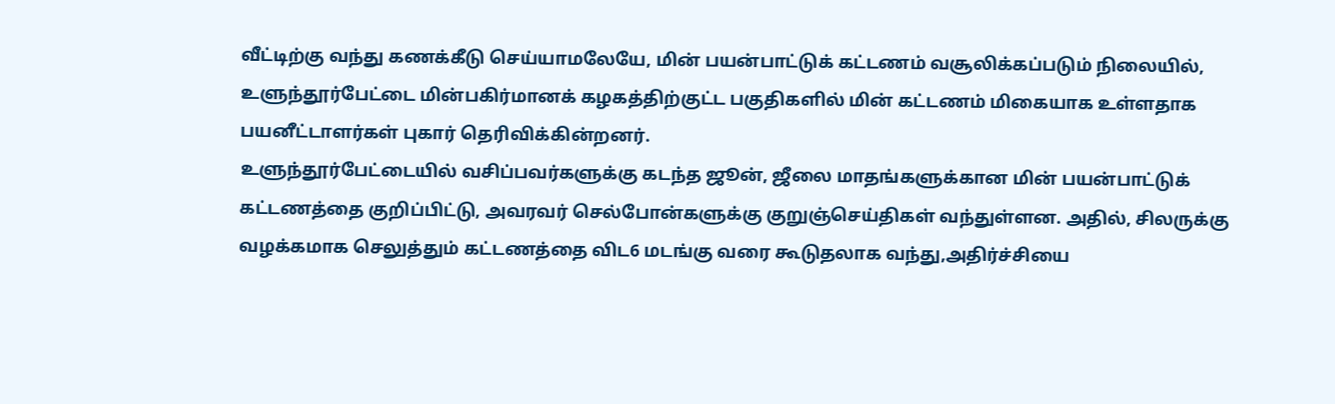வீட்டிற்கு வந்து கணக்கீடு செய்யாமலேயே, மின் பயன்பாட்டுக் கட்டணம் வசூலிக்கப்படும் நிலையில், உளுந்தூர்பேட்டை மின்பகிர்மானக் கழகத்திற்குட்ட பகுதிகளில் மின் கட்டணம் மிகையாக உள்ளதாக பயனீட்டாளர்கள் புகார் தெரிவிக்கின்றனர்.
உளுந்தூர்பேட்டையில் வசிப்பவர்களுக்கு கடந்த ஜூன், ஜீலை மாதங்களுக்கான மின் பயன்பாட்டுக் கட்டணத்தை குறிப்பிட்டு, அவரவர் செல்போன்களுக்கு குறுஞ்செய்திகள் வந்துள்ளன. அதில், சிலருக்கு வழக்கமாக செலுத்தும் கட்டணத்தை விட6 மடங்கு வரை கூடுதலாக வந்து,அதிர்ச்சியை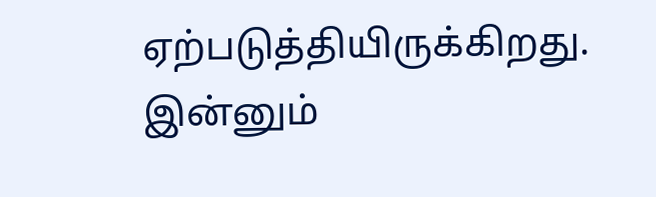ஏற்படுத்தியிருக்கிறது. இன்னும்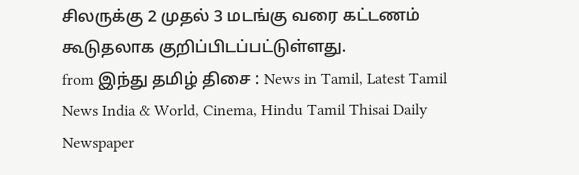சிலருக்கு 2 முதல் 3 மடங்கு வரை கட்டணம் கூடுதலாக குறிப்பிடப்பட்டுள்ளது.
from இந்து தமிழ் திசை : News in Tamil, Latest Tamil News India & World, Cinema, Hindu Tamil Thisai Daily Newspaper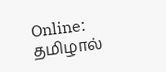Online: தமிழால்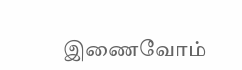இணைவோம்